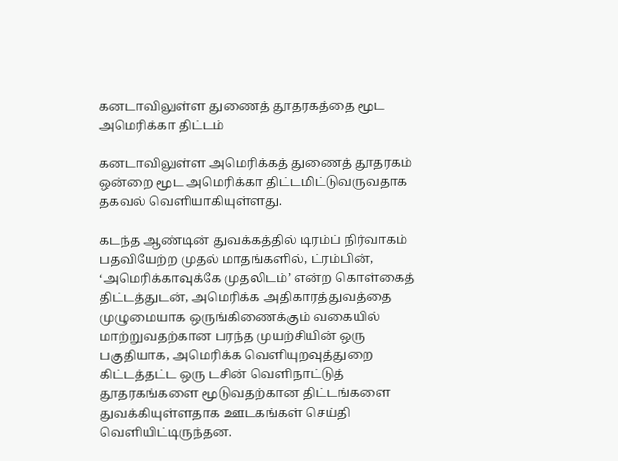கனடாவிலுள்ள துணைத் தூதரகத்தை மூட அமெரிக்கா திட்டம்

கனடாவிலுள்ள அமெரிக்கத் துணைத் தூதரகம் ஒன்றை மூட அமெரிக்கா திட்டமிட்டுவருவதாக தகவல் வெளியாகியுள்ளது.

கடந்த ஆண்டின் துவக்கத்தில் டிரம்ப் நிர்வாகம் பதவியேற்ற முதல் மாதங்களில், ட்ரம்பின், ‘அமெரிக்காவுக்கே முதலிடம்’ என்ற கொள்கைத் திட்டத்துடன், அமெரிக்க அதிகாரத்துவத்தை முழுமையாக ஒருங்கிணைக்கும் வகையில் மாற்றுவதற்கான பரந்த முயற்சியின் ஒரு பகுதியாக, அமெரிக்க வெளியுறவுத்துறை கிட்டத்தட்ட ஒரு டசின் வெளிநாட்டுத் தூதரகங்களை மூடுவதற்கான திட்டங்களை துவக்கியுள்ளதாக ஊடகங்கள் செய்தி வெளியிட்டிருந்தன.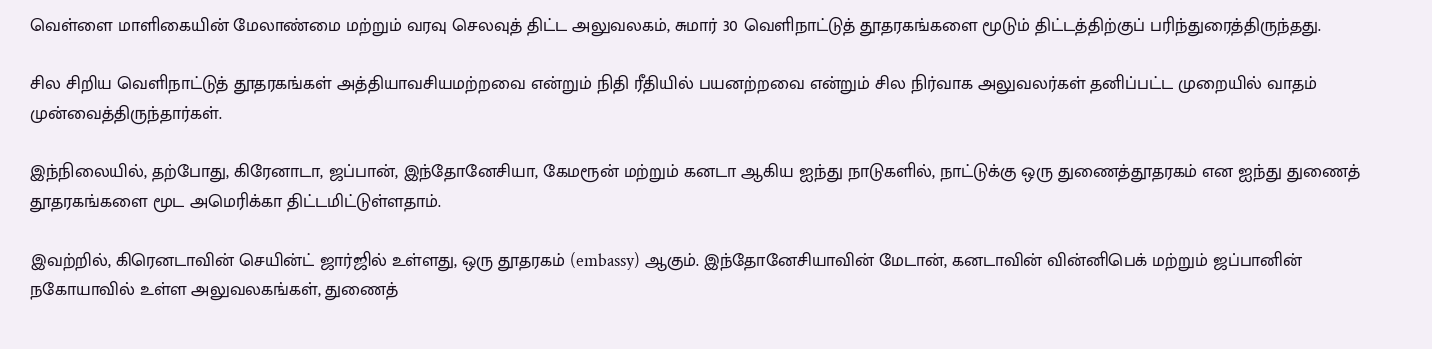வெள்ளை மாளிகையின் மேலாண்மை மற்றும் வரவு செலவுத் திட்ட அலுவலகம், சுமார் 30 வெளிநாட்டுத் தூதரகங்களை மூடும் திட்டத்திற்குப் பரிந்துரைத்திருந்தது.

சில சிறிய வெளிநாட்டுத் தூதரகங்கள் அத்தியாவசியமற்றவை என்றும் நிதி ரீதியில் பயனற்றவை என்றும் சில நிர்வாக அலுவலர்கள் தனிப்பட்ட முறையில் வாதம் முன்வைத்திருந்தார்கள்.

இந்நிலையில், தற்போது, கிரேனாடா, ஜப்பான், இந்தோனேசியா, கேமரூன் மற்றும் கனடா ஆகிய ஐந்து நாடுகளில், நாட்டுக்கு ஒரு துணைத்தூதரகம் என ஐந்து துணைத் தூதரகங்களை மூட அமெரிக்கா திட்டமிட்டுள்ளதாம்.

இவற்றில், கிரெனடாவின் செயின்ட் ஜார்ஜில் உள்ளது, ஒரு தூதரகம் (embassy) ஆகும். இந்தோனேசியாவின் மேடான், கனடாவின் வின்னிபெக் மற்றும் ஜப்பானின் நகோயாவில் உள்ள அலுவலகங்கள், துணைத்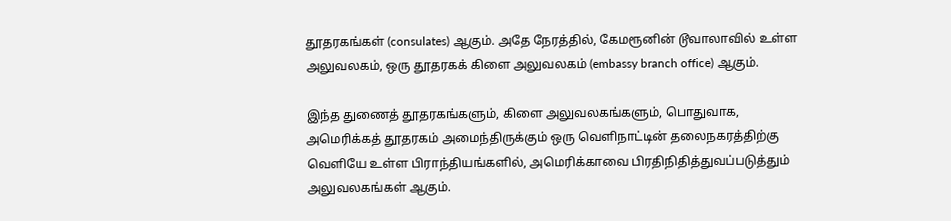தூதரகங்கள் (consulates) ஆகும். அதே நேரத்தில், கேமரூனின் டூவாலாவில் உள்ள அலுவலகம், ஒரு தூதரகக் கிளை அலுவலகம் (embassy branch office) ஆகும்.

இந்த துணைத் தூதரகங்களும், கிளை அலுவலகங்களும், பொதுவாக, அமெரிக்கத் தூதரகம் அமைந்திருக்கும் ஒரு வெளிநாட்டின் தலைநகரத்திற்கு வெளியே உள்ள பிராந்தியங்களில், அமெரிக்காவை பிரதிநிதித்துவப்படுத்தும் அலுவலகங்கள் ஆகும்.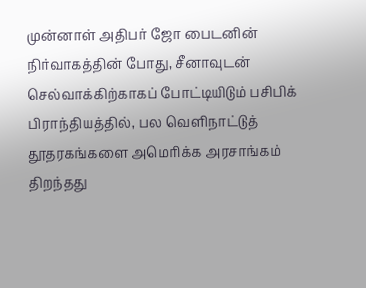முன்னாள் அதிபர் ஜோ பைடனின் நிர்வாகத்தின் போது, சீனாவுடன் செல்வாக்கிற்காகப் போட்டியிடும் பசிபிக் பிராந்தியத்தில், பல வெளிநாட்டுத் தூதரகங்களை அமெரிக்க அரசாங்கம் திறந்தது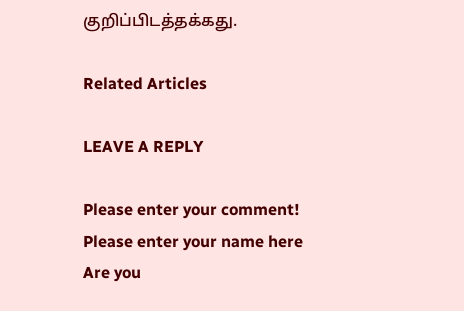குறிப்பிடத்தக்கது.

Related Articles

LEAVE A REPLY

Please enter your comment!
Please enter your name here
Are you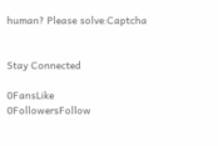human? Please solve:Captcha


Stay Connected

0FansLike
0FollowersFollow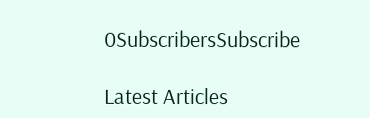0SubscribersSubscribe

Latest Articles